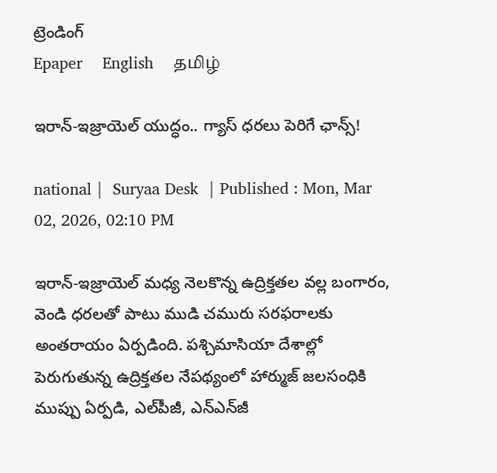ట్రెండింగ్
Epaper    English    தமிழ்

ఇరాన్-ఇజ్రాయెల్ యుద్ధం.. గ్యాస్ ధరలు పెరిగే ఛాన్స్!

national |  Suryaa Desk  | Published : Mon, Mar 02, 2026, 02:10 PM

ఇరాన్-ఇజ్రాయెల్ మధ్య నెలకొన్న ఉద్రిక్తతల వల్ల బంగారం, వెండి ధరలతో పాటు ముడి చమురు సరఫరాలకు అంతరాయం ఏర్పడింది. పశ్చిమాసియా దేశాల్లో పెరుగుతున్న ఉద్రిక్తతల నేపథ్యంలో హార్ముజ్ జలసంధికి ముప్పు ఏర్పడి, ఎల్‌పీజీ, ఎన్‌ఎన్‌జీ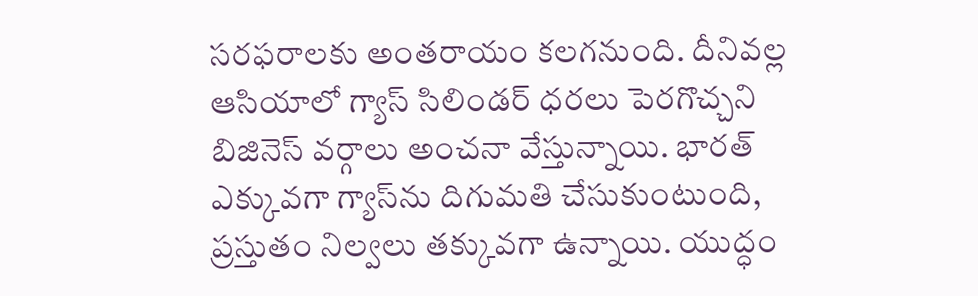సరఫరాలకు అంతరాయం కలగనుంది. దీనివల్ల ఆసియాలో గ్యాస్ సిలిండర్ ధరలు పెరగొచ్చని బిజినెస్ వర్గాలు అంచనా వేస్తున్నాయి. భారత్ ఎక్కువగా గ్యాస్‌ను దిగుమతి చేసుకుంటుంది, ప్రస్తుతం నిల్వలు తక్కువగా ఉన్నాయి. యుద్ధం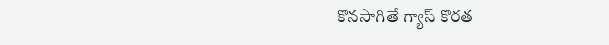కొనసాగితే గ్యాస్ కొరత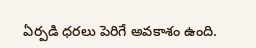ఏర్పడి ధరలు పెరిగే అవకాశం ఉంది.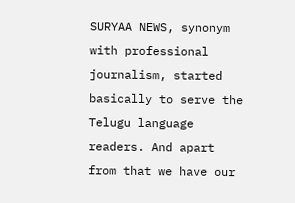SURYAA NEWS, synonym with professional journalism, started basically to serve the Telugu language readers. And apart from that we have our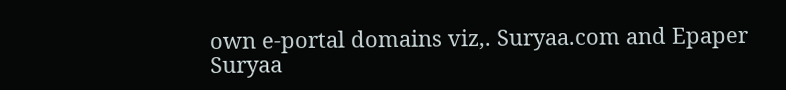own e-portal domains viz,. Suryaa.com and Epaper Suryaa